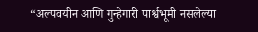“अल्पवयीन आणि गुन्हेगारी पार्श्वभूमी नसलेल्या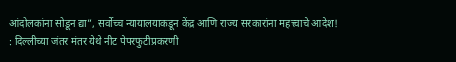आंदोलकांना सोडून द्या”, सर्वोच्च न्यायालयाकडून केंद्र आणि राज्य सरकारांना महत्त्वाचे आदेश!
: दिल्लीच्या जंतर मंतर येथे नीट पेपरफुटीप्रकरणी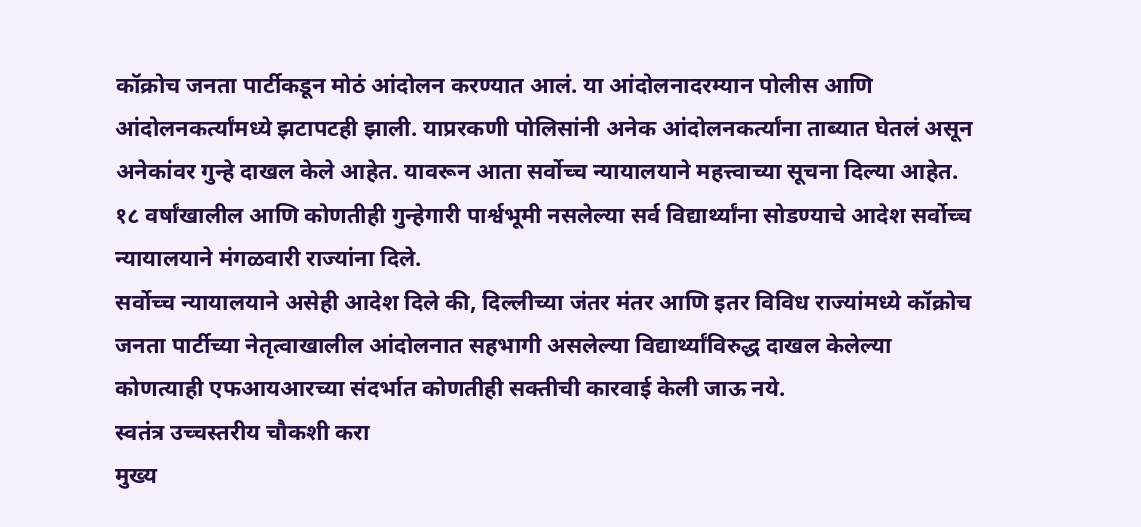कॉक्रोच जनता पार्टीकडून मोठं आंदोलन करण्यात आलं. या आंदोलनादरम्यान पोलीस आणि आंदोलनकर्त्यांमध्ये झटापटही झाली. याप्ररकणी पोलिसांनी अनेक आंदोलनकर्त्यांना ताब्यात घेतलं असून अनेकांवर गुन्हे दाखल केले आहेत. यावरून आता सर्वोच्च न्यायालयाने महत्त्वाच्या सूचना दिल्या आहेत. १८ वर्षांखालील आणि कोणतीही गुन्हेगारी पार्श्वभूमी नसलेल्या सर्व विद्यार्थ्यांना सोडण्याचे आदेश सर्वोच्च न्यायालयाने मंगळवारी राज्यांना दिले.
सर्वोच्च न्यायालयाने असेही आदेश दिले की, दिल्लीच्या जंतर मंतर आणि इतर विविध राज्यांमध्ये कॉक्रोच जनता पार्टीच्या नेतृत्वाखालील आंदोलनात सहभागी असलेल्या विद्यार्थ्यांविरुद्ध दाखल केलेल्या कोणत्याही एफआयआरच्या संदर्भात कोणतीही सक्तीची कारवाई केली जाऊ नये.
स्वतंत्र उच्चस्तरीय चौकशी करा
मुख्य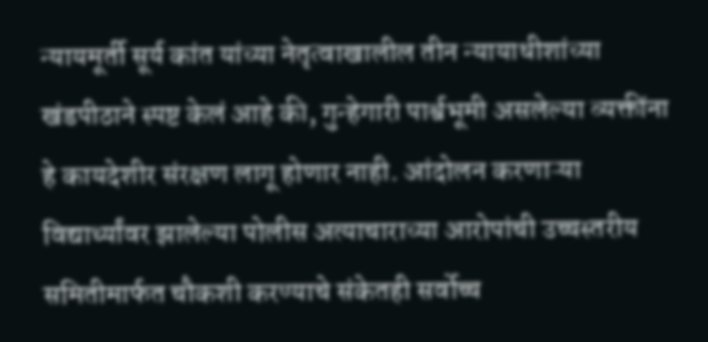न्यायमूर्ती सूर्य कांत यांच्या नेतृत्वाखालील तीन न्यायाधीशांच्या खंडपीठाने स्पष्ट केलं आहे की, गुन्हेगारी पार्श्वभूमी असलेल्या व्यक्तींना हे कायदेशीर संरक्षण लागू होणार नाही. आंदोलन करणाऱ्या विद्यार्थ्यांवर झालेल्या पोलीस अत्याचाराच्या आरोपांची उच्चस्तरीय समितीमार्फत चौकशी करण्याचे संकेतही सर्वोच्च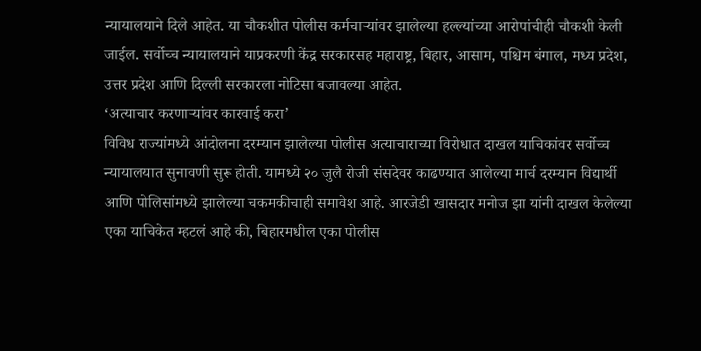न्यायालयाने दिले आहेत. या चौकशीत पोलीस कर्मचाऱ्यांवर झालेल्या हल्ल्यांच्या आरोपांचीही चौकशी केली जाईल. सर्वोच्च न्यायालयाने याप्रकरणी केंद्र सरकारसह महाराष्ट्र, बिहार, आसाम, पश्चिम बंगाल, मध्य प्रदेश, उत्तर प्रदेश आणि दिल्ली सरकारला नोटिसा बजावल्या आहेत.
‘अत्याचार करणाऱ्यांवर कारवाई करा’
विविध राज्यांमध्ये आंदोलना दरम्यान झालेल्या पोलीस अत्याचाराच्या विरोधात दाखल याचिकांवर सर्वोच्च न्यायालयात सुनावणी सुरू होती. यामध्ये २० जुलै रोजी संसदेवर काढण्यात आलेल्या मार्च दरम्यान विद्यार्थी आणि पोलिसांमध्ये झालेल्या चकमकीचाही समावेश आहे. आरजेडी खासदार मनोज झा यांनी दाखल केलेल्या एका याचिकेत म्हटलं आहे की, बिहारमधील एका पोलीस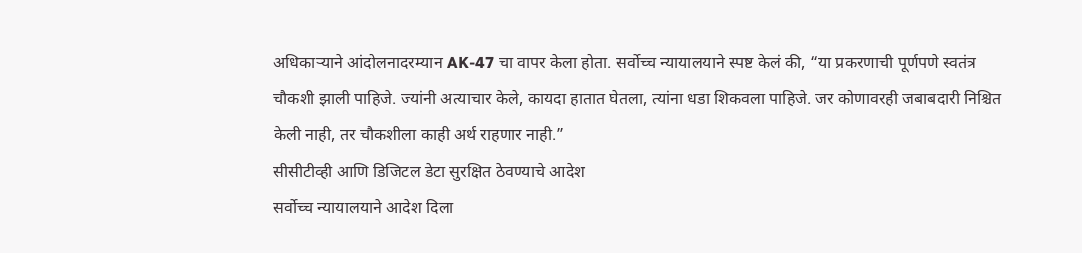अधिकाऱ्याने आंदोलनादरम्यान AK-47 चा वापर केला होता. सर्वोच्च न्यायालयाने स्पष्ट केलं की, “या प्रकरणाची पूर्णपणे स्वतंत्र चौकशी झाली पाहिजे. ज्यांनी अत्याचार केले, कायदा हातात घेतला, त्यांना धडा शिकवला पाहिजे. जर कोणावरही जबाबदारी निश्चित केली नाही, तर चौकशीला काही अर्थ राहणार नाही.”
सीसीटीव्ही आणि डिजिटल डेटा सुरक्षित ठेवण्याचे आदेश
सर्वोच्च न्यायालयाने आदेश दिला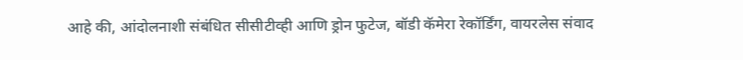आहे की, आंदोलनाशी संबंधित सीसीटीव्ही आणि ड्रोन फुटेज, बॉडी कॅमेरा रेकॉर्डिंग, वायरलेस संवाद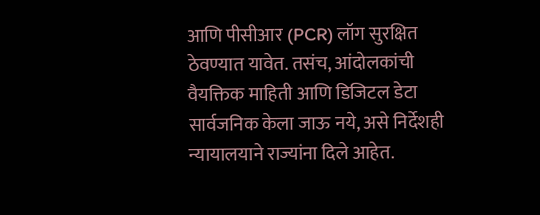आणि पीसीआर (PCR) लॉग सुरक्षित ठेवण्यात यावेत. तसंच, आंदोलकांची वैयक्तिक माहिती आणि डिजिटल डेटा सार्वजनिक केला जाऊ नये, असे निर्देशही न्यायालयाने राज्यांना दिले आहेत.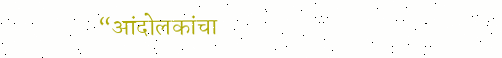“आंदोलकांचा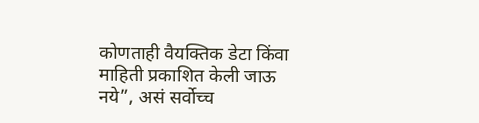कोणताही वैयक्तिक डेटा किंवा माहिती प्रकाशित केली जाऊ नये”, असं सर्वोच्च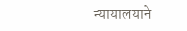न्यायालयाने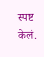स्पष्ट केलं.